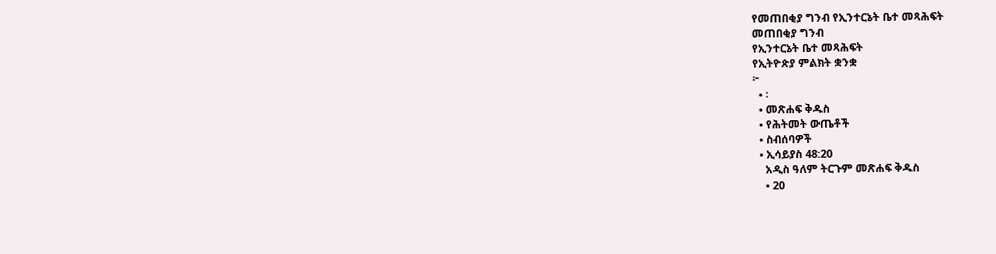የመጠበቂያ ግንብ የኢንተርኔት ቤተ መጻሕፍት
መጠበቂያ ግንብ
የኢንተርኔት ቤተ መጻሕፍት
የኢትዮጵያ ምልክት ቋንቋ
፦
  • ፡
  • መጽሐፍ ቅዱስ
  • የሕትመት ውጤቶች
  • ስብሰባዎች
  • ኢሳይያስ 48:20
    አዲስ ዓለም ትርጉም መጽሐፍ ቅዱስ
    • 20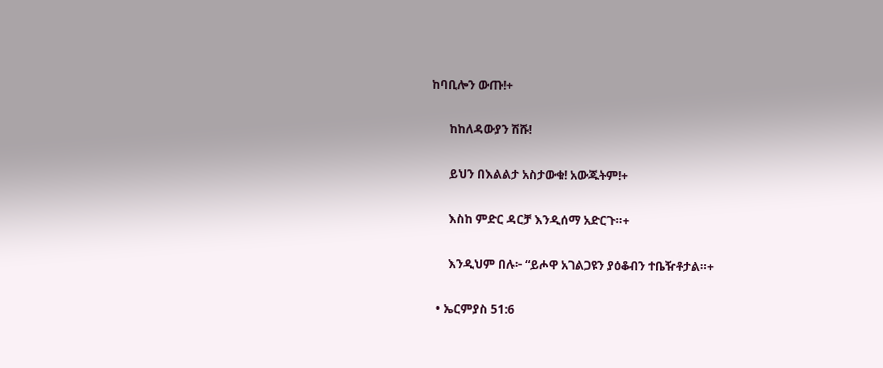ከባቢሎን ውጡ!+

      ከከለዳውያን ሽሹ!

      ይህን በእልልታ አስታውቁ! አውጁትም!+

      እስከ ምድር ዳርቻ እንዲሰማ አድርጉ።+

      እንዲህም በሉ፦ “ይሖዋ አገልጋዩን ያዕቆብን ተቤዥቶታል።+

  • ኤርምያስ 51:6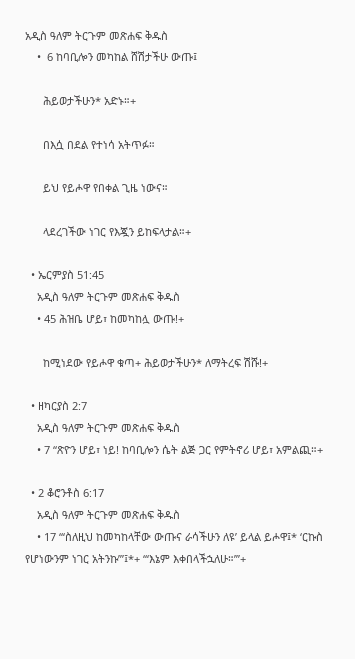አዲስ ዓለም ትርጉም መጽሐፍ ቅዱስ
    •  6 ከባቢሎን መካከል ሸሽታችሁ ውጡ፤

      ሕይወታችሁን* አድኑ።+

      በእሷ በደል የተነሳ አትጥፉ።

      ይህ የይሖዋ የበቀል ጊዜ ነውና።

      ላደረገችው ነገር የእጇን ይከፍላታል።+

  • ኤርምያስ 51:45
    አዲስ ዓለም ትርጉም መጽሐፍ ቅዱስ
    • 45 ሕዝቤ ሆይ፣ ከመካከሏ ውጡ!+

      ከሚነደው የይሖዋ ቁጣ+ ሕይወታችሁን* ለማትረፍ ሽሹ!+

  • ዘካርያስ 2:7
    አዲስ ዓለም ትርጉም መጽሐፍ ቅዱስ
    • 7 “ጽዮን ሆይ፣ ነይ! ከባቢሎን ሴት ልጅ ጋር የምትኖሪ ሆይ፣ አምልጪ።+

  • 2 ቆሮንቶስ 6:17
    አዲስ ዓለም ትርጉም መጽሐፍ ቅዱስ
    • 17 “‘ስለዚህ ከመካከላቸው ውጡና ራሳችሁን ለዩ’ ይላል ይሖዋ፤* ‘ርኩስ የሆነውንም ነገር አትንኩ’”፤*+ “‘እኔም እቀበላችኋለሁ።’”+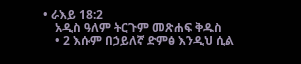• ራእይ 18:2
    አዲስ ዓለም ትርጉም መጽሐፍ ቅዱስ
    • 2 እሱም በኃይለኛ ድምፅ እንዲህ ሲል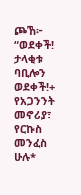ጮኸ፦ “ወደቀች! ታላቂቱ ባቢሎን ወደቀች!+ የአጋንንት መኖሪያ፣ የርኩስ መንፈስ ሁሉ*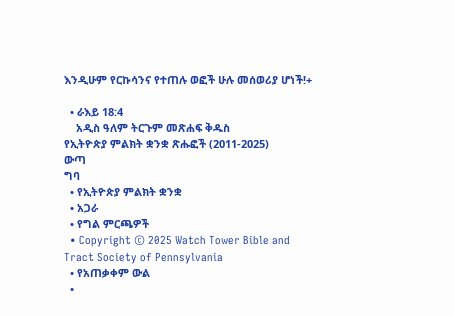እንዲሁም የርኩሳንና የተጠሉ ወፎች ሁሉ መሰወሪያ ሆነች!+

  • ራእይ 18:4
    አዲስ ዓለም ትርጉም መጽሐፍ ቅዱስ
የኢትዮጵያ ምልክት ቋንቋ ጽሑፎች (2011-2025)
ውጣ
ግባ
  • የኢትዮጵያ ምልክት ቋንቋ
  • አጋራ
  • የግል ምርጫዎች
  • Copyright © 2025 Watch Tower Bible and Tract Society of Pennsylvania
  • የአጠቃቀም ውል
  •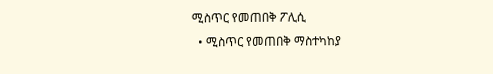ሚስጥር የመጠበቅ ፖሊሲ
  • ሚስጥር የመጠበቅ ማስተካከያ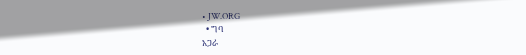• JW.ORG
  • ግባ
አጋራ